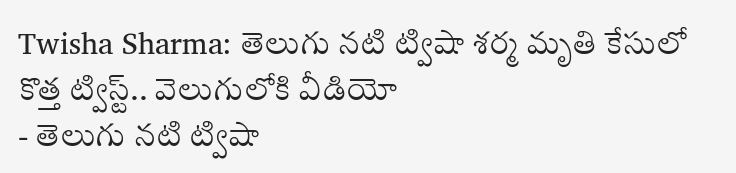Twisha Sharma: తెలుగు నటి ట్విషా శర్మ మృతి కేసులో కొత్త ట్విస్ట్.. వెలుగులోకి వీడియో
- తెలుగు నటి ట్విషా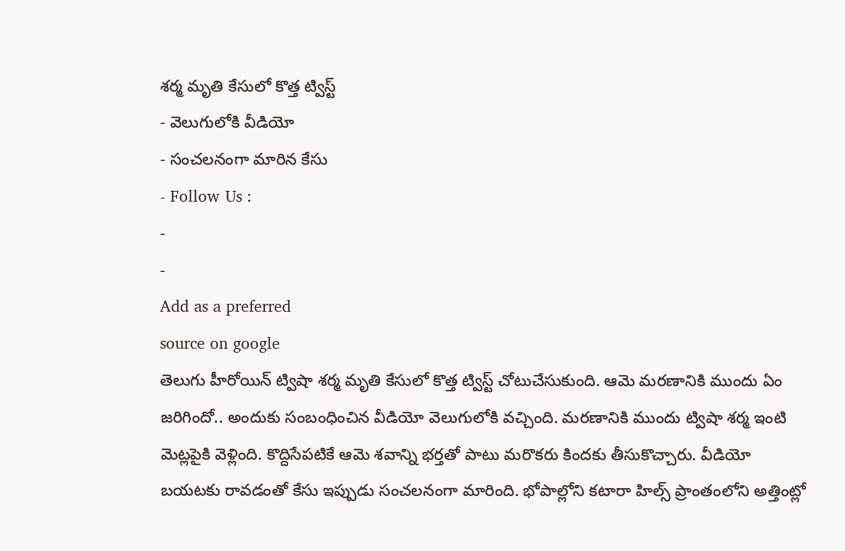శర్మ మృతి కేసులో కొత్త ట్విస్ట్
- వెలుగులోకి వీడియో
- సంచలనంగా మారిన కేసు
- Follow Us :
-
-
Add as a preferred
source on google
తెలుగు హీరోయిన్ ట్విషా శర్మ మృతి కేసులో కొత్త ట్విస్ట్ చోటుచేసుకుంది. ఆమె మరణానికి ముందు ఏం జరిగిందో.. అందుకు సంబంధించిన వీడియో వెలుగులోకి వచ్చింది. మరణానికి ముందు ట్విషా శర్మ ఇంటి మెట్లపైకి వెళ్లింది. కొద్దిసేపటికే ఆమె శవాన్ని భర్తతో పాటు మరొకరు కిందకు తీసుకొచ్చారు. వీడియో బయటకు రావడంతో కేసు ఇప్పుడు సంచలనంగా మారింది. భోపాల్లోని కటారా హిల్స్ ప్రాంతంలోని అత్తింట్లో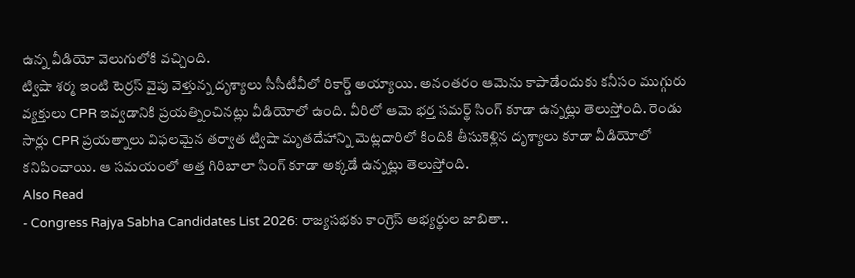ఉన్న వీడియో వెలుగులోకి వచ్చింది.
ట్విషా శర్మ ఇంటి టెర్రస్ వైపు వెళ్తున్న దృశ్యాలు సీసీటీవీలో రికార్డ్ అయ్యాయి. అనంతరం ఆమెను కాపాడేందుకు కనీసం ముగ్గురు వ్యక్తులు CPR ఇవ్వడానికి ప్రయత్నించినట్లు వీడియోలో ఉంది. వీరిలో ఆమె భర్త సమర్థ్ సింగ్ కూడా ఉన్నట్లు తెలుస్తోంది. రెండు సార్లు CPR ప్రయత్నాలు విఫలమైన తర్వాత ట్విషా మృతదేహాన్ని మెట్లదారిలో కిందికి తీసుకెళ్లిన దృశ్యాలు కూడా వీడియోలో కనిపించాయి. ఆ సమయంలో అత్త గిరిబాలా సింగ్ కూడా అక్కడే ఉన్నట్లు తెలుస్తోంది.
Also Read
- Congress Rajya Sabha Candidates List 2026: రాజ్యసభకు కాంగ్రెస్ అభ్యర్థుల జాబితా..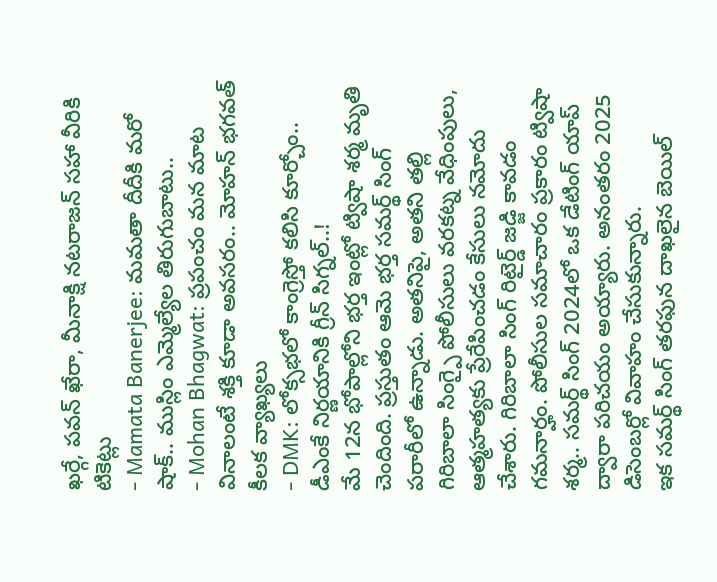ఖర్గే, పవన్ ఖేరా, మీనాక్షి నటరాజన్ సహా వీరికి టికెట్లు
- Mamata Banerjee: మమతా దీదీకి మరో షాక్.. ముస్లిం ఎమ్మెల్యేల తిరుగుబాటు..
- Mohan Bhagwat: ప్రపంచం మన మాట వినాలంటే శక్తి కూడా అవసరం.. మోహన్ భగవత్ కీలక వ్యాఖ్యలు
- DMK: లోక్సభలో కాంగ్రెస్తో కలిసి కూర్చోం.. డీఎంకే నిర్ణయానికి గ్రీన్ సిగ్నల్..!
మే 12న భోపాల్లోని భర్త ఇంట్లో ట్విషా శర్మ మృతి చెందింది. ప్రస్తుతం ఆమె భర్త సమర్థ్ సింగ్ పరారీలో ఉన్నాడు. అతనిపై, అతని తల్లి గిరిబాలా సింగ్పై పోలీసులు వరకట్న వేధింపులు, ఆత్మహత్యకు ప్రేరేపించడం కేసులు నమోదు చేశారు. గిరిబాలా సింగ్ రిటైర్డ్ జడ్జి కావడం గమనార్హం. పోలీసుల సమాచారం ప్రకారం ట్విషా శర్మ.. సమర్థ్ సింగ్ 2024లో ఒక డేటింగ్ యాప్ ద్వారా పరిచయం అయ్యారు. అనంతరం 2025 డిసెంబర్లో వివాహం చేసుకున్నారు.
ఇక సమర్థ్ సింగ్ తరఫున దాఖలైన బెయిల్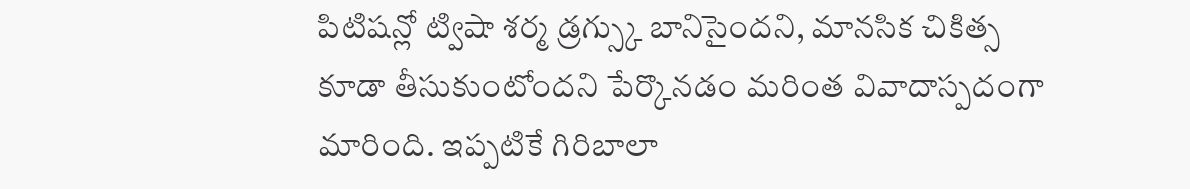పిటిషన్లో ట్విషా శర్మ డ్రగ్స్కు బానిసైందని, మానసిక చికిత్స కూడా తీసుకుంటోందని పేర్కొనడం మరింత వివాదాస్పదంగా మారింది. ఇప్పటికే గిరిబాలా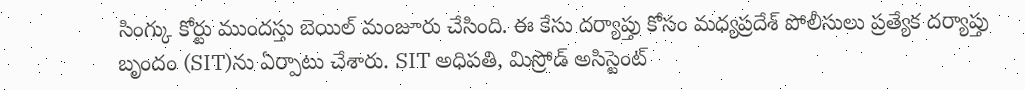సింగ్కు కోర్టు ముందస్తు బెయిల్ మంజూరు చేసింది. ఈ కేసు దర్యాప్తు కోసం మధ్యప్రదేశ్ పోలీసులు ప్రత్యేక దర్యాప్తు బృందం (SIT)ను ఏర్పాటు చేశారు. SIT అధిపతి, మిస్రోడ్ అసిస్టెంట్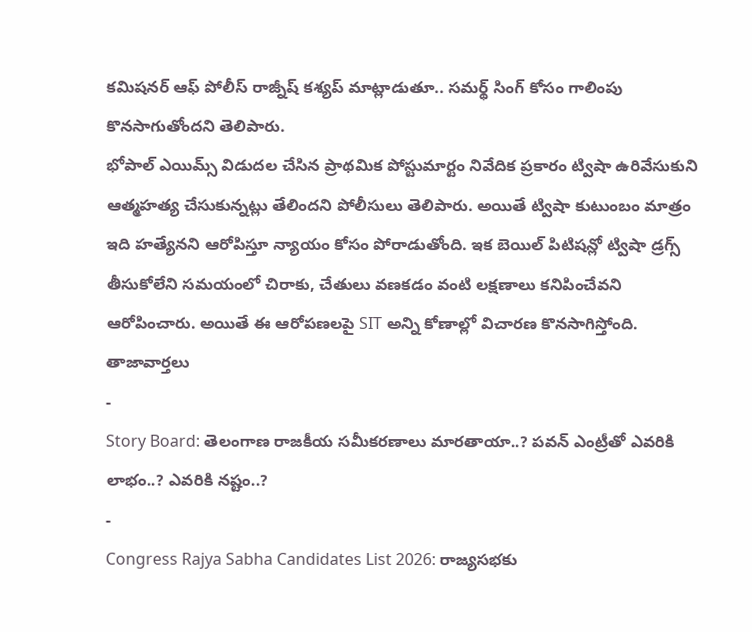కమిషనర్ ఆఫ్ పోలీస్ రాజ్నీష్ కశ్యప్ మాట్లాడుతూ.. సమర్థ్ సింగ్ కోసం గాలింపు కొనసాగుతోందని తెలిపారు.
భోపాల్ ఎయిమ్స్ విడుదల చేసిన ప్రాథమిక పోస్టుమార్టం నివేదిక ప్రకారం ట్విషా ఉరివేసుకుని ఆత్మహత్య చేసుకున్నట్లు తేలిందని పోలీసులు తెలిపారు. అయితే ట్విషా కుటుంబం మాత్రం ఇది హత్యేనని ఆరోపిస్తూ న్యాయం కోసం పోరాడుతోంది. ఇక బెయిల్ పిటిషన్లో ట్విషా డ్రగ్స్ తీసుకోలేని సమయంలో చిరాకు, చేతులు వణకడం వంటి లక్షణాలు కనిపించేవని ఆరోపించారు. అయితే ఈ ఆరోపణలపై SIT అన్ని కోణాల్లో విచారణ కొనసాగిస్తోంది.
తాజావార్తలు
-
Story Board: తెలంగాణ రాజకీయ సమీకరణాలు మారతాయా..? పవన్ ఎంట్రీతో ఎవరికి లాభం..? ఎవరికి నష్టం..?
-
Congress Rajya Sabha Candidates List 2026: రాజ్యసభకు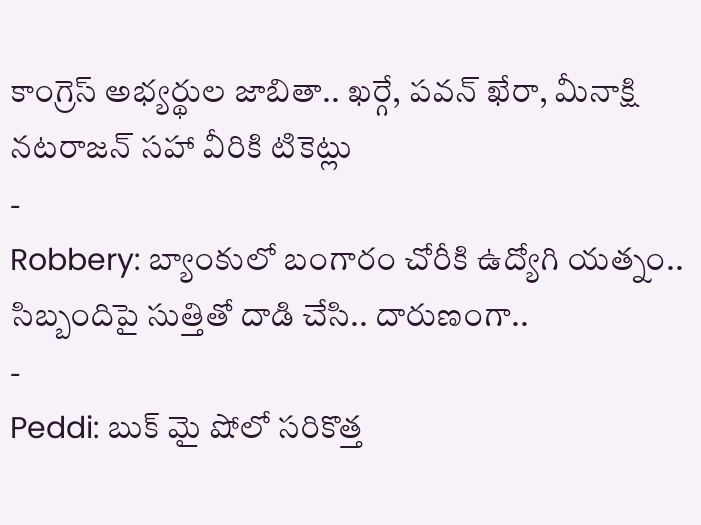కాంగ్రెస్ అభ్యర్థుల జాబితా.. ఖర్గే, పవన్ ఖేరా, మీనాక్షి నటరాజన్ సహా వీరికి టికెట్లు
-
Robbery: బ్యాంకులో బంగారం చోరీకి ఉద్యోగి యత్నం.. సిబ్బందిపై సుత్తితో దాడి చేసి.. దారుణంగా..
-
Peddi: బుక్ మై షోలో సరికొత్త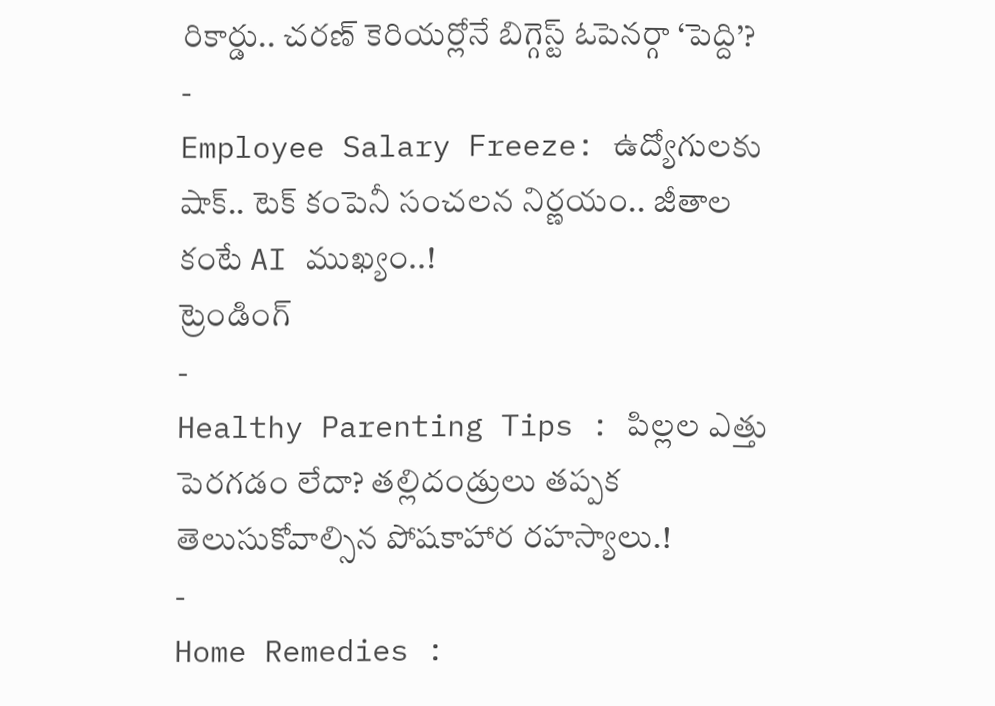రికార్డు.. చరణ్ కెరియర్లోనే బిగ్గెస్ట్ ఓపెనర్గా ‘పెద్ది’?
-
Employee Salary Freeze: ఉద్యోగులకు షాక్.. టెక్ కంపెనీ సంచలన నిర్ణయం.. జీతాల కంటే AI ముఖ్యం..!
ట్రెండింగ్
-
Healthy Parenting Tips : పిల్లల ఎత్తు పెరగడం లేదా? తల్లిదండ్రులు తప్పక తెలుసుకోవాల్సిన పోషకాహార రహస్యాలు.!
-
Home Remedies :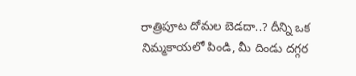రాత్రిపూట దోమల బెడదా..? దీన్ని ఒక నిమ్మకాయలో పిండి, మీ దిండు దగ్గర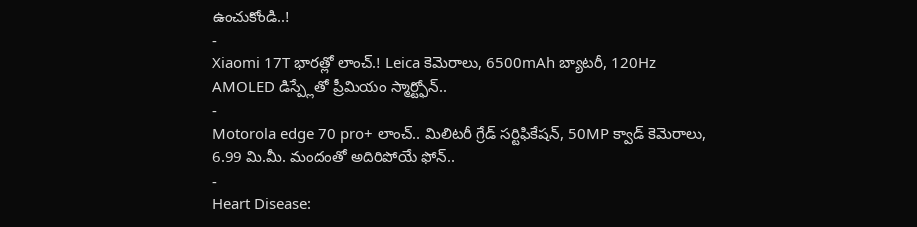ఉంచుకోండి..!
-
Xiaomi 17T భారత్లో లాంచ్.! Leica కెమెరాలు, 6500mAh బ్యాటరీ, 120Hz AMOLED డిస్ప్లేతో ప్రీమియం స్మార్ట్ఫోన్..
-
Motorola edge 70 pro+ లాంచ్.. మిలిటరీ గ్రేడ్ సర్టిఫికేషన్, 50MP క్వాడ్ కెమెరాలు, 6.99 మి.మీ. మందంతో అదిరిపోయే ఫోన్..
-
Heart Disease: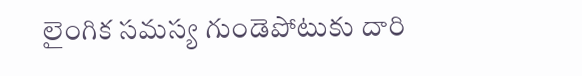లైంగిక సమస్య గుండెపోటుకు దారి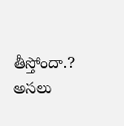తీస్తోందా.? అసలు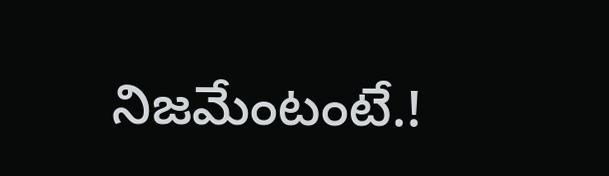నిజమేంటంటే.!